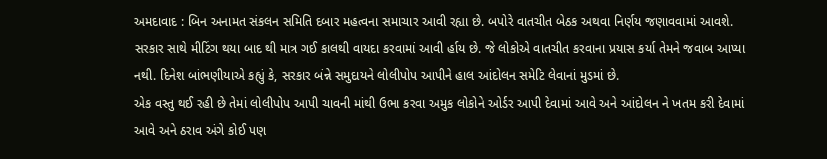અમદાવાદ : બિન અનામત સંકલન સમિતિ દબાર મહત્વના સમાચાર આવી રહ્યા છે. બપોરે વાતચીત બેઠક અથવા નિર્ણય જણાવવામાં આવશે. સરકાર સાથે મીટિંગ થયા બાદ થી માત્ર ગઈ કાલથી વાયદા કરવામાં આવી ર્હાય છે. જે લોકોએ વાતચીત કરવાના પ્રયાસ કર્યા તેમને જવાબ આપ્યા નથી. દિનેશ બાંભણીયાએ કહ્યું કે, સરકાર બંન્ને સમુદાયને લોલીપોપ આપીને હાલ આંદોલન સમેટિ લેવાનાં મુડમાં છે.
એક વસ્તુ થઈ રહી છે તેમાં લોલીપોપ આપી ચાવની માંથી ઉભા કરવા અમુક લોકોને ઓર્ડર આપી દેવામાં આવે અને આંદોલન ને ખતમ કરી દેવામાં આવે અને ઠરાવ અંગે કોઈ પણ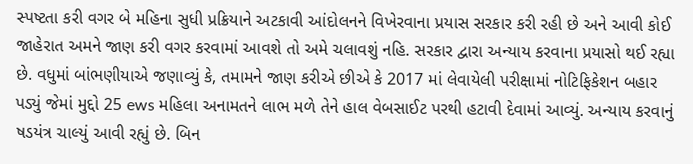સ્પષ્ટતા કરી વગર બે મહિના સુધી પ્રક્રિયાને અટકાવી આંદોલનને વિખેરવાના પ્રયાસ સરકાર કરી રહી છે અને આવી કોઈ જાહેરાત અમને જાણ કરી વગર કરવામાં આવશે તો અમે ચલાવશું નહિ. સરકાર દ્વારા અન્યાય કરવાના પ્રયાસો થઈ રહ્યા છે. વધુમાં બાંભણીયાએ જણાવ્યું કે, તમામને જાણ કરીએ છીએ કે 2017 માં લેવાયેલી પરીક્ષામાં નોટિફિકેશન બહાર પડ્યું જેમાં મુદ્દો 25 ews મહિલા અનામતને લાભ મળે તેને હાલ વેબસાઈટ પરથી હટાવી દેવામાં આવ્યું. અન્યાય કરવાનું ષડયંત્ર ચાલ્યું આવી રહ્યું છે. બિન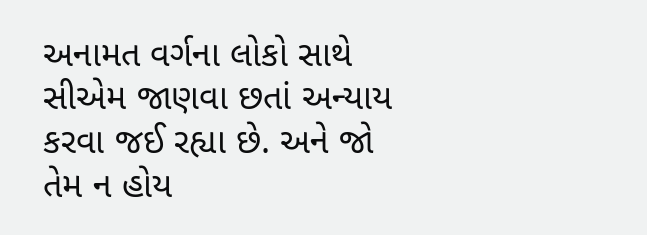અનામત વર્ગના લોકો સાથે સીએમ જાણવા છતાં અન્યાય કરવા જઈ રહ્યા છે. અને જો તેમ ન હોય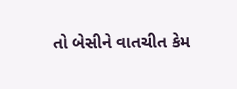તો બેસીને વાતચીત કેમ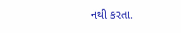નથી કરતા.